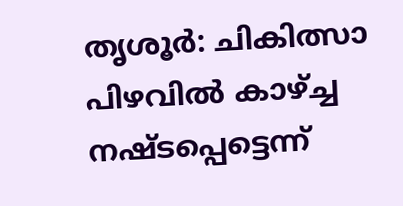തൃശൂർ: ചികിത്സാ പിഴവിൽ കാഴ്ച്ച നഷ്ടപ്പെട്ടെന്ന്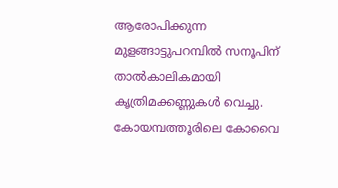ആരോപിക്കുന്ന മുളങ്ങാട്ടുപറമ്പിൽ സനൂപിന് താൽകാലികമായി കൃത്രിമക്കണ്ണുകൾ വെച്ചു. കോയമ്പത്തൂരിലെ കോവൈ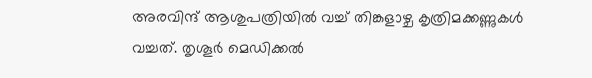അരവിന്ദ് ആശുപത്രിയിൽ വച്ച് തിങ്കളാഴ്ച കൃത്രിമക്കണ്ണുകൾ വച്ചത്. തൃശൂർ മെഡിക്കൽ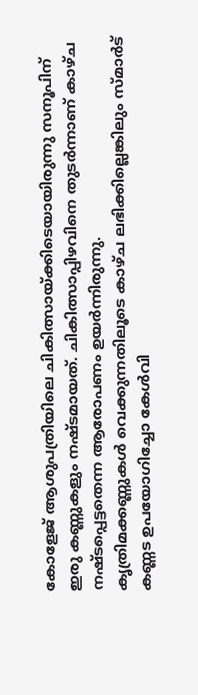കോളേജ് ആശുപത്രിയിലെ ചികിത്സായ്ക്കിടെയായിരുന്നു സനൂപിന് ഇരു കണ്ണുകളും നഷ്ടമായത്. ചികിത്സാപ്പിഴവിനെ തുടർന്നാണ് കാഴ്ച നഷ്ടപ്പെട്ടതെന്ന ആരോപണം ഉയർന്നിരുന്നു.
കൃത്രിമക്കണ്ണുകൾ വെക്കുന്നതിലൂടെ കാഴ്ച ലഭിക്കില്ലെങ്കിലും സ്മാർട് കണ്ണട ഉപയോഗിച്ചോ കേൾവി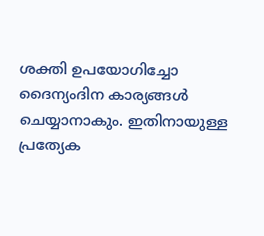ശക്തി ഉപയോഗിച്ചോ ദൈന്യംദിന കാര്യങ്ങൾ ചെയ്യാനാകും. ഇതിനായുള്ള പ്രത്യേക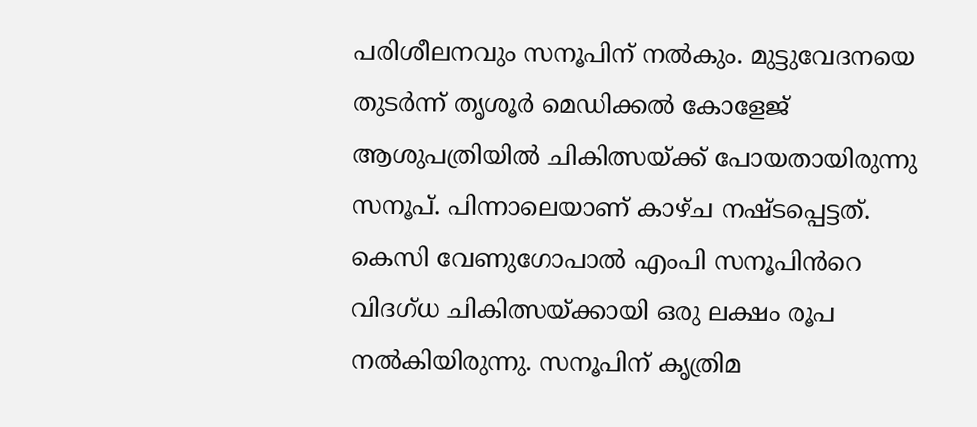പരിശീലനവും സനൂപിന് നൽകും. മുട്ടുവേദനയെ തുടർന്ന് തൃശൂർ മെഡിക്കൽ കോളേജ് ആശുപത്രിയിൽ ചികിത്സയ്ക്ക് പോയതായിരുന്നു സനൂപ്. പിന്നാലെയാണ് കാഴ്ച നഷ്ടപ്പെട്ടത്.
കെസി വേണുഗോപാൽ എംപി സനൂപിൻറെ വിദഗ്ധ ചികിത്സയ്ക്കായി ഒരു ലക്ഷം രൂപ നൽകിയിരുന്നു. സനൂപിന് കൃത്രിമ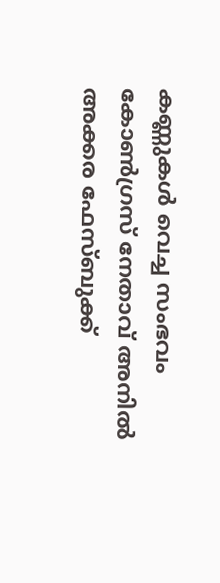കണ്ണുകൾ വെച്ച സംഭവം കോൺഗ്രസ് നേതാവ് അനിൽ അക്കര ഫേസ്ബുക്ക്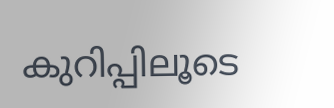കുറിപ്പിലൂടെ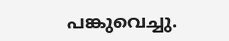പങ്കുവെച്ചു.